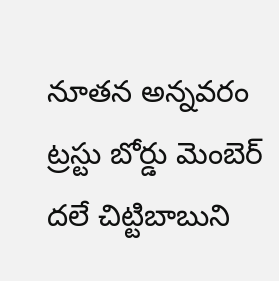నూతన అన్నవరం ట్రస్టు బోర్డు మెంబెర్ దలే చిట్టిబాబుని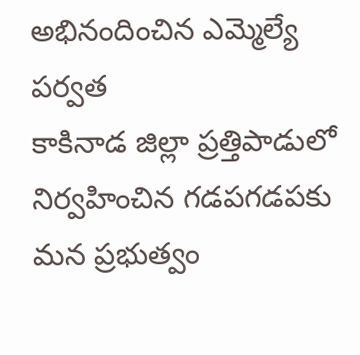అభినందించిన ఎమ్మెల్యే పర్వత
కాకినాడ జిల్లా ప్రత్తిపాడులో నిర్వహించిన గడపగడపకు మన ప్రభుత్వం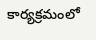కార్యక్రమంలో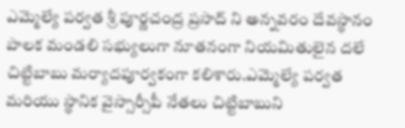ఎమ్మెల్యే పర్వత శ్రీ పూర్ణచంద్ర ప్రసాద్ ని అన్నవరం దేవస్థానం పాలక మండలి సభ్యులుగా నూతనంగా నియమితులైన దలే చిట్టిబాబు మర్యాదపూర్వకంగా కలిశారు.ఎమ్మెల్యే పర్వత మరియు స్థానిక వైస్సార్సీపీ నేతలు చిట్టిబాబుని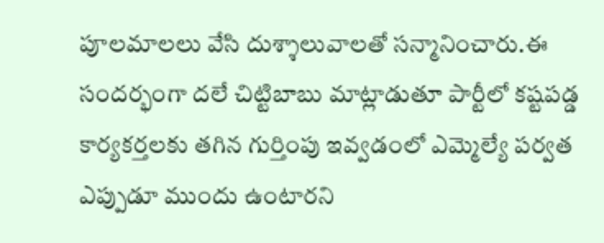పూలమాలలు వేసి దుశ్శాలువాలతో సన్మానించారు.ఈ సందర్భంగా దలే చిట్టిబాబు మాట్లాడుతూ పార్టీలో కష్టపడ్డ కార్యకర్తలకు తగిన గుర్తింపు ఇవ్వడంలో ఎమ్మెల్యే పర్వత ఎప్పుడూ ముందు ఉంటారని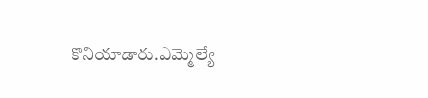కొనియాడారు.ఎమ్మెల్యే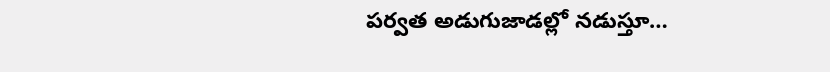పర్వత అడుగుజాడల్లో నడుస్తూ…